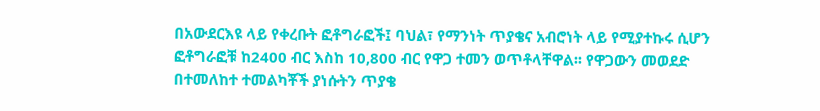በአውደርእዩ ላይ የቀረቡት ፎቶግራፎች፤ ባህል፣ የማንነት ጥያቄና አብሮነት ላይ የሚያተኩሩ ሲሆን ፎቶግራፎቹ ከ2400 ብር እስከ 10,800 ብር የዋጋ ተመን ወጥቶላቸዋል፡፡ የዋጋውን መወደድ በተመለከተ ተመልካቾች ያነሱትን ጥያቄ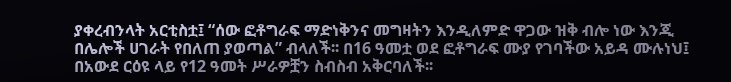ያቀረብንላት አርቲስቷ፤ “ሰው ፎቶግራፍ ማድነቅንና መግዛትን እንዲለምድ ዋጋው ዝቅ ብሎ ነው እንጂ በሌሎች ሀገራት የበለጠ ያወጣል” ብላለች፡፡ በ16 ዓመቷ ወደ ፎቶግራፍ ሙያ የገባችው አይዳ ሙሉነህ፤ በአውደ ርዕዩ ላይ የ12 ዓመት ሥራዎቿን ስብስብ አቅርባለች፡፡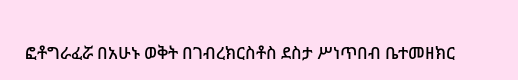ፎቶግራፈሯ በአሁኑ ወቅት በገብረክርስቶስ ደስታ ሥነጥበብ ቤተመዘክር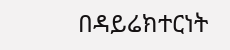በዳይሬክተርነት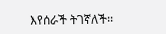እየሰራች ትገኛለች፡፡